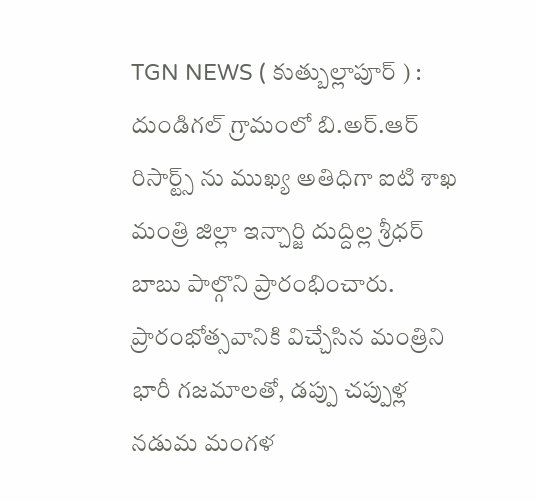TGN NEWS ( కుత్బుల్లాపూర్ ) : దుండిగల్ గ్రామంలో బి.అర్.ఆర్ రిసార్ట్స్ ను ముఖ్య అతిధిగా ఐటి శాఖ మంత్రి జిల్లా ఇన్చార్జి దుద్దిల్ల శ్రీధర్ బాబు పాల్గొని ప్రారంభించారు. ప్రారంభోత్సవానికి విచ్చేసిన మంత్రిని భారీ గజమాలతో, డప్పు చప్పుళ్ల నడుమ మంగళ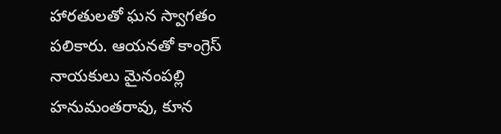హారతులతో ఘన స్వాగతం పలికారు. ఆయనతో కాంగ్రెస్ నాయకులు మైనంపల్లి హనుమంతరావు, కూన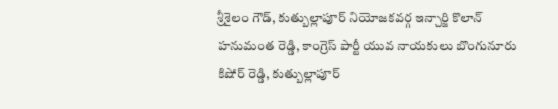శ్రీశైలం గౌడ్, కుత్బుల్లాపూర్ నియోజకవర్గ ఇన్చార్జి కొలాన్ హనుమంత రెడ్డి, కాంగ్రెస్ పార్టీ యువ నాయకులు బొంగునూరు కిషోర్ రెడ్డి, కుత్బుల్లాపూర్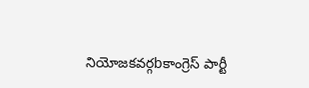నియోజకవర్గbకాంగ్రెస్ పార్టీ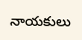నాయకులు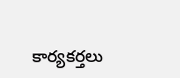కార్యకర్తలు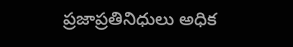ప్రజాప్రతినిధులు అధిక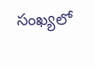సంఖ్యలో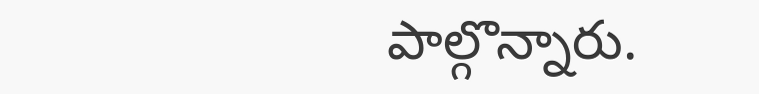పాల్గొన్నారు.